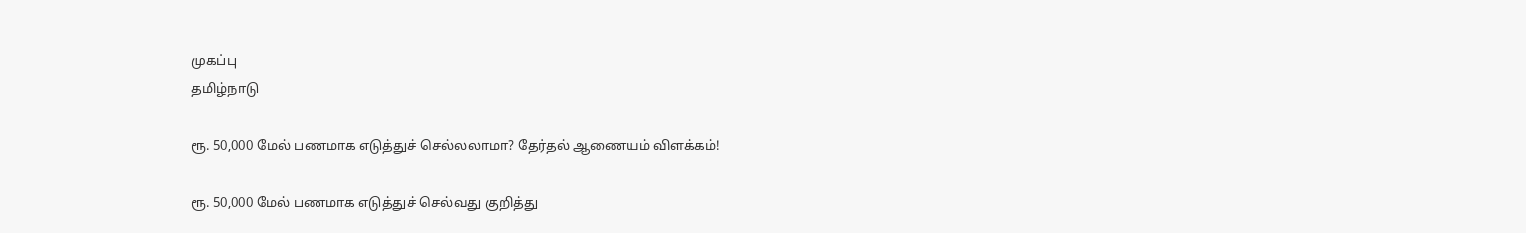முகப்பு
தமிழ்நாடு

ரூ. 50,000 மேல் பணமாக எடுத்துச் செல்லலாமா? தேர்தல் ஆணையம் விளக்கம்!

ரூ. 50,000 மேல் பணமாக எடுத்துச் செல்வது குறித்து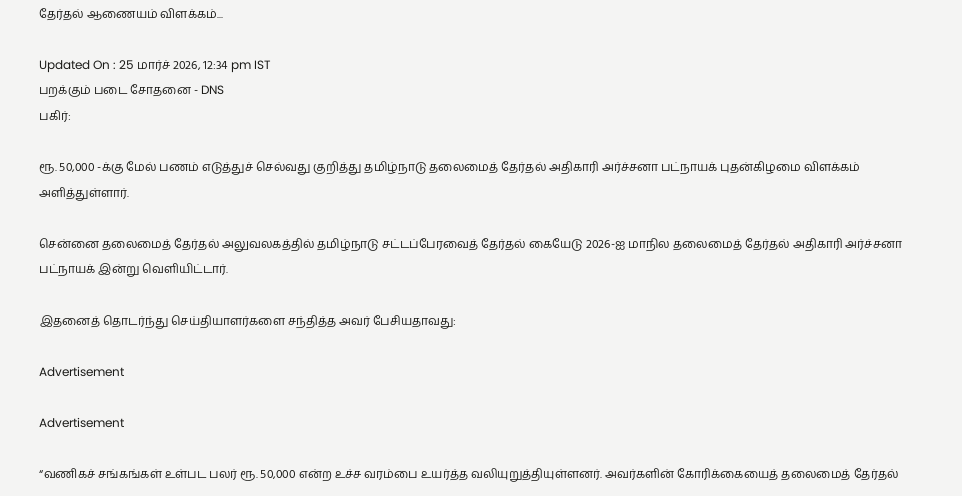தேர்தல் ஆணையம் விளக்கம்...

Updated On : 25 மார்ச் 2026, 12:34 pm IST
பறக்கும் படை சோதனை - DNS
பகிர்:

ரூ. 50,000 -க்கு மேல் பணம் எடுத்துச் செல்வது குறித்து தமிழ்நாடு தலைமைத் தேர்தல் அதிகாரி அர்ச்சனா பட்நாயக் புதன்கிழமை விளக்கம் அளித்துள்ளார்.

சென்னை தலைமைத் தேர்தல் அலுவலகத்தில் தமிழ்நாடு சட்டப்பேரவைத் தேர்தல் கையேடு 2026-ஐ மாநில தலைமைத் தேர்தல் அதிகாரி அர்ச்சனா பட்நாயக் இன்று வெளியிட்டார்.

இதனைத் தொடர்ந்து செய்தியாளர்களை சந்தித்த அவர் பேசியதாவது:

Advertisement

Advertisement

“வணிகச் சங்கங்கள் உள்பட பலர் ரூ. 50,000 என்ற உச்ச வரம்பை உயர்த்த வலியுறுத்தியுள்ளனர். அவர்களின் கோரிக்கையைத் தலைமைத் தேர்தல்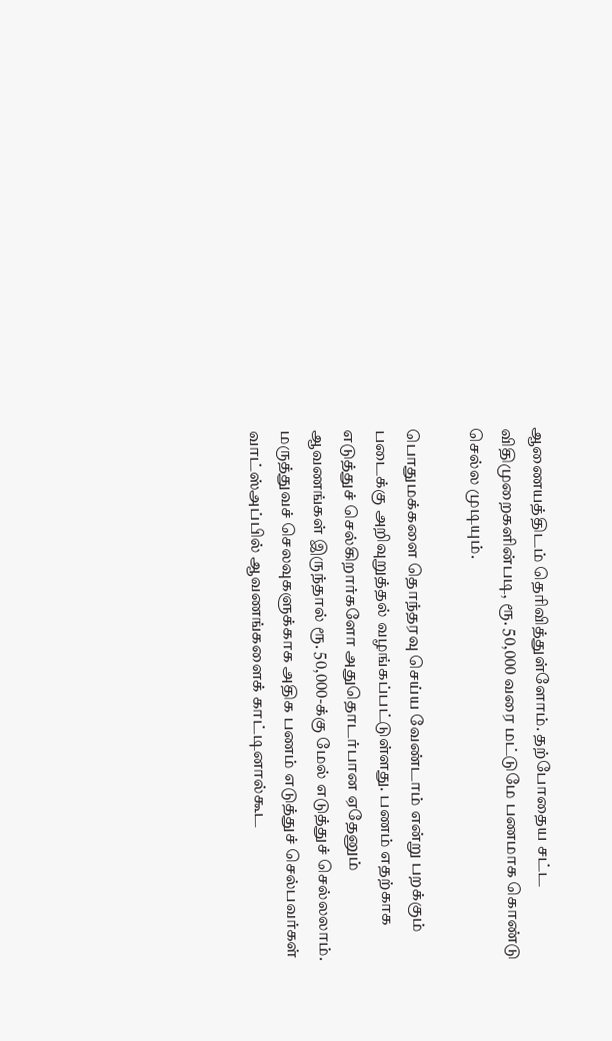ஆணையத்திடம் தெரிவித்துள்ளோம். தற்போதைய சட்ட விதிமுறைகளின்படி, ரூ. 50,000 வரை மட்டுமே பணமாக கொண்டு செல்ல முடியும்.

பொதுமக்களை தொந்தரவு செய்ய வேண்டாம் என்று பறக்கும் படைக்கு அறிவுறுத்தல் வழங்கப்பட்டுள்ளது. பணம் எதற்காக எடுத்துச் செல்கிறார்களோ அதுதொடர்பான ஏதேனும் ஆவணங்கள் இருந்தால் ரூ. 50,000-க்கு மேல் எடுத்துச் செல்லலாம். மருத்துவச் செலவுகளுக்காக அதிக பணம் எடுத்துச் செல்பவர்கள் வாட்ஸ்அப்பில் ஆவணங்களைக் காட்டினால்கூட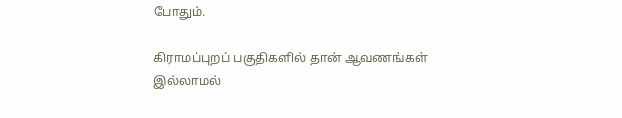போதும்.

கிராமப்புறப் பகுதிகளில் தான் ஆவணங்கள் இல்லாமல்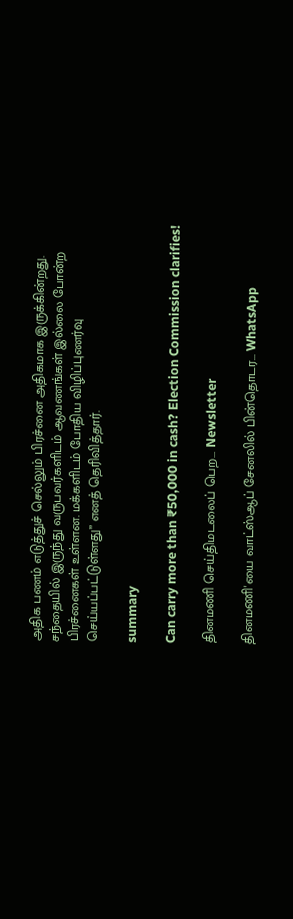அதிக பணம் எடுத்துச் செல்லும் பிரச்னை அதிகமாக இருக்கின்றது. சந்தையில் இருந்து வருபவர்களிடம் ஆவணங்கள் இல்லை போன்ற பிரச்னைகள் உள்ளன. மக்களிடம் போதிய விழிப்புணர்வு செய்யப்பட்டுள்ளது” எனத் தெரிவித்தார்.

summary

Can carry more than ₹50,000 in cash? Election Commission clarifies!

தினமணி செய்திமடலைப் பெற... Newsletter

தினமணி'யை வாட்ஸ்ஆப் சேனலில் பின்தொடர... WhatsApp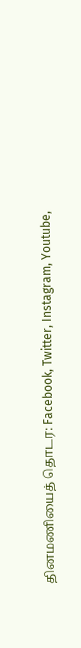தினமணியைத் தொடர: Facebook, Twitter, Instagram, Youtube,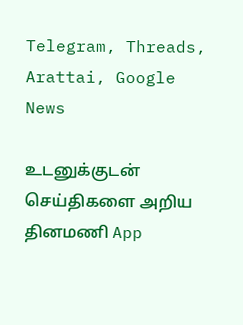Telegram, Threads, Arattai, Google News

உடனுக்குடன் செய்திகளை அறிய தினமணி App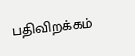பதிவிறக்கம்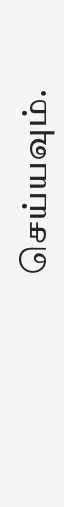செய்யவும்.